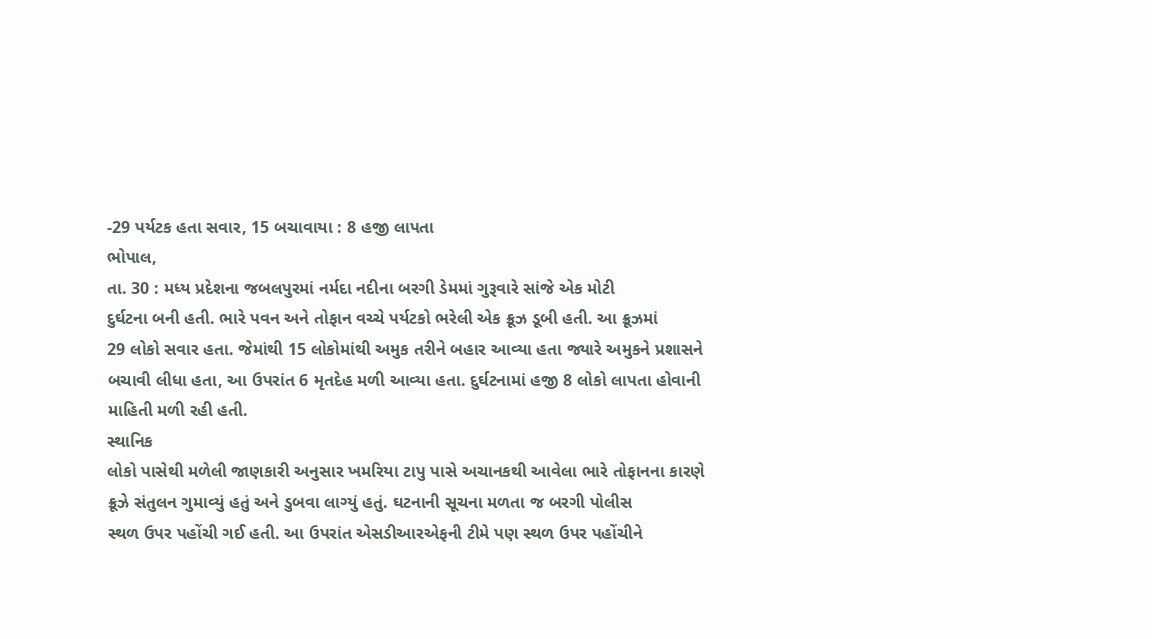-29 પર્યટક હતા સવાર, 15 બચાવાયા : 8 હજી લાપતા
ભોપાલ,
તા. 30 : મધ્ય પ્રદેશના જબલપુરમાં નર્મદા નદીના બરગી ડેમમાં ગુરૂવારે સાંજે એક મોટી
દુર્ઘટના બની હતી. ભારે પવન અને તોફાન વચ્ચે પર્યટકો ભરેલી એક ક્રૂઝ ડૂબી હતી. આ ક્રૂઝમાં
29 લોકો સવાર હતા. જેમાંથી 15 લોકોમાંથી અમુક તરીને બહાર આવ્યા હતા જ્યારે અમુકને પ્રશાસને
બચાવી લીધા હતા, આ ઉપરાંત 6 મૃતદેહ મળી આવ્યા હતા. દુર્ઘટનામાં હજી 8 લોકો લાપતા હોવાની
માહિતી મળી રહી હતી.
સ્થાનિક
લોકો પાસેથી મળેલી જાણકારી અનુસાર ખમરિયા ટાપુ પાસે અચાનકથી આવેલા ભારે તોફાનના કારણે
ક્રૂઝે સંતુલન ગુમાવ્યું હતું અને ડુબવા લાગ્યું હતું. ઘટનાની સૂચના મળતા જ બરગી પોલીસ
સ્થળ ઉપર પહોંચી ગઈ હતી. આ ઉપરાંત એસડીઆરએફની ટીમે પણ સ્થળ ઉપર પહોંચીને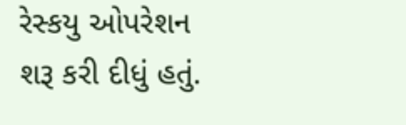રેસ્કયુ ઓપરેશન
શરૂ કરી દીધું હતું.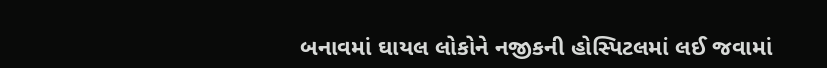બનાવમાં ઘાયલ લોકોને નજીકની હોસ્પિટલમાં લઈ જવામાં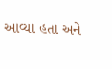આવ્યા હતા અને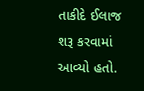તાકીદે ઈલાજ શરૂ કરવામાં આવ્યો હતો.